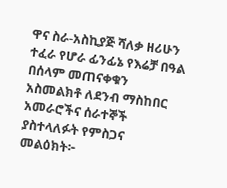ዋና ስራ-አስኪያጅ ሻለቃ ዘሪሁን ተፈራ የሆራ ፊንፊኔ የእሬቻ በዓል በሰላም መጠናቀቁን አስመልክቶ ለደንብ ማስከበር አመራሮችና ሰራተኞች ያስተላለፉት የምስጋና መልዕክት፦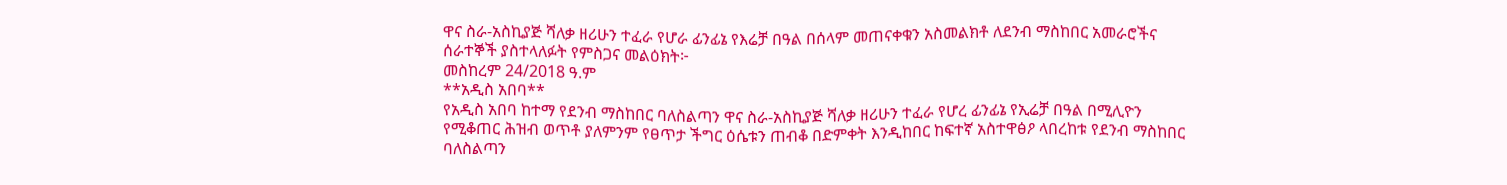ዋና ስራ-አስኪያጅ ሻለቃ ዘሪሁን ተፈራ የሆራ ፊንፊኔ የእሬቻ በዓል በሰላም መጠናቀቁን አስመልክቶ ለደንብ ማስከበር አመራሮችና ሰራተኞች ያስተላለፉት የምስጋና መልዕክት፦
መስከረም 24/2018 ዓ.ም
**አዲስ አበባ**
የአዲስ አበባ ከተማ የደንብ ማስከበር ባለስልጣን ዋና ስራ-አስኪያጅ ሻለቃ ዘሪሁን ተፈራ የሆረ ፊንፊኔ የኢሬቻ በዓል በሚሊዮን የሚቆጠር ሕዝብ ወጥቶ ያለምንም የፀጥታ ችግር ዕሴቱን ጠብቆ በድምቀት እንዲከበር ከፍተኛ አስተዋፅዖ ላበረከቱ የደንብ ማስከበር ባለስልጣን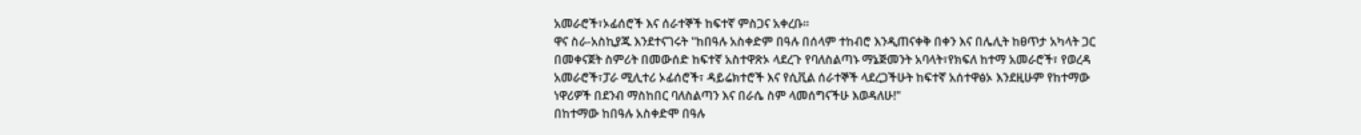አመራሮች፣ኦፊሰሮች እና ሰራተኞች ከፍተኛ ምስጋና አቀረቡ።
ዋና ስራ-አስኪያጁ እንደተናገሩት "ከበዓሉ አስቀድም በዓሉ በሰላም ተከብሮ እንዲጠናቀቅ በቀን እና በሌሊት ከፀጥታ አካላት ጋር በመቀናጀት ስምሪት በመውሰድ ከፍተኛ አስተዋጽኦ ላደረጉ የባለስልጣኑ ማኔጅመንት አባላት፣የክፍለ ከተማ አመራሮች፣ የወረዳ አመራሮች፣ፓራ ሚሊተሪ ኦፊሰሮች፣ ዳይሬክተሮች እና የሲቪል ሰራተኞች ላደረጋችሁት ከፍተኛ አሰተዋፅኦ እንደዚሁም የከተማው ነዋሪዎች በደንብ ማስከበር ባለስልጣን እና በራሴ ስም ላመሰግናችሁ እወዳለሁ!"
በከተማው ከበዓሉ አስቀድሞ በዓሉ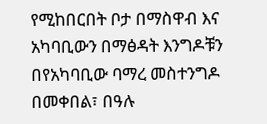የሚከበርበት ቦታ በማስዋብ እና አካባቢውን በማፅዳት እንግዶቹን በየአካባቢው ባማረ መስተንግዶ በመቀበል፣ በዓሉ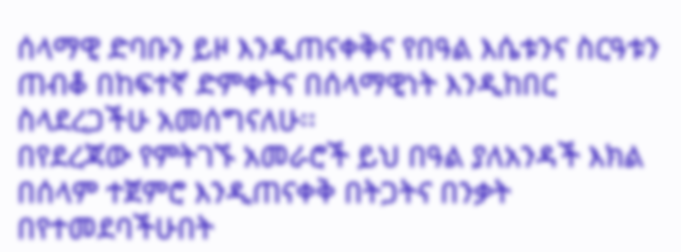ሰላማዊ ድባቡን ይዞ እንዲጠናቀቅና የበዓል እሴቱንና ስርዓቱን ጠብቆ በከፍተኛ ድምቀትና በሰላማዊነት እንዲከበር ስላደረጋችሁ አመሰግናለሁ፡፡
በየደረጃው የምትገኙ አመራሮች ይህ በዓል ያለአንዳች እክል በሰላም ተጀምሮ እንዲጠናቀቅ በትጋትና በንቃት በየተመደባችሁበት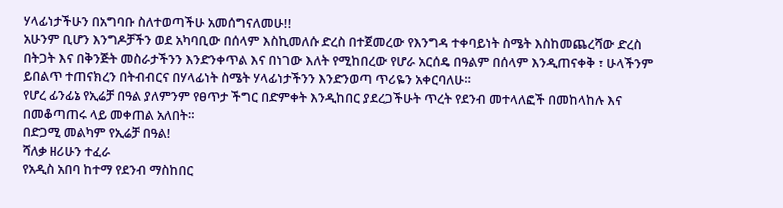ሃላፊነታችሁን በአግባቡ ስለተወጣችሁ አመሰግናለመሁ!!
አሁንም ቢሆን እንግዶቻችን ወደ አካባቢው በሰላም እስኪመለሱ ድረስ በተጀመረው የእንግዳ ተቀባይነት ስሜት እስከመጨረሻው ድረስ በትጋት እና በቅንጅት መስራታችንን እንድንቀጥል እና በነገው እለት የሚከበረው የሆራ አርሰዴ በዓልም በሰላም እንዲጠናቀቅ ፣ ሁላችንም ይበልጥ ተጠናክረን በትብብርና በሃላፊነት ስሜት ሃላፊነታችንን እንድንወጣ ጥሪዬን አቀርባለሁ።
የሆረ ፊንፊኔ የኢሬቻ በዓል ያለምንም የፀጥታ ችግር በድምቀት እንዲከበር ያደረጋችሁት ጥረት የደንብ መተላለፎች በመከላከሉ እና በመቆጣጠሩ ላይ መቀጠል አለበት።
በድጋሚ መልካም የኢሬቻ በዓል!
ሻለቃ ዘሪሁን ተፈራ
የአዲስ አበባ ከተማ የደንብ ማስከበር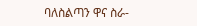ባለስልጣን ዋና ስራ-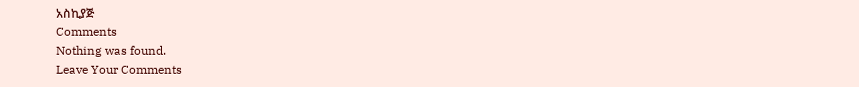አስኪያጅ
Comments
Nothing was found.
Leave Your Comments